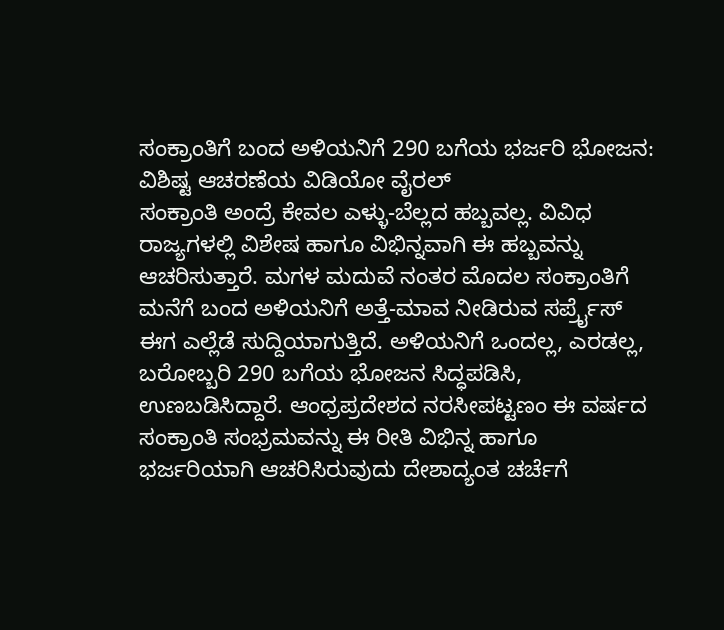ಸಂಕ್ರಾಂತಿಗೆ ಬಂದ ಅಳಿಯನಿಗೆ 290 ಬಗೆಯ ಭರ್ಜರಿ ಭೋಜನ: ವಿಶಿಷ್ಟ ಆಚರಣೆಯ ವಿಡಿಯೋ ವೈರಲ್
ಸಂಕ್ರಾಂತಿ ಅಂದ್ರೆ ಕೇವಲ ಎಳ್ಳು-ಬೆಲ್ಲದ ಹಬ್ಬವಲ್ಲ. ವಿವಿಧ ರಾಜ್ಯಗಳಲ್ಲಿ ವಿಶೇಷ ಹಾಗೂ ವಿಭಿನ್ನವಾಗಿ ಈ ಹಬ್ಬವನ್ನು ಆಚರಿಸುತ್ತಾರೆ. ಮಗಳ ಮದುವೆ ನಂತರ ಮೊದಲ ಸಂಕ್ರಾಂತಿಗೆ ಮನೆಗೆ ಬಂದ ಅಳಿಯನಿಗೆ ಅತ್ತೆ-ಮಾವ ನೀಡಿರುವ ಸರ್ಪ್ರೈಸ್ ಈಗ ಎಲ್ಲೆಡೆ ಸುದ್ದಿಯಾಗುತ್ತಿದೆ. ಅಳಿಯನಿಗೆ ಒಂದಲ್ಲ, ಎರಡಲ್ಲ, ಬರೋಬ್ಬರಿ 290 ಬಗೆಯ ಭೋಜನ ಸಿದ್ಧಪಡಿಸಿ, ಉಣಬಡಿಸಿದ್ದಾರೆ. ಆಂಧ್ರಪ್ರದೇಶದ ನರಸೀಪಟ್ಟಣಂ ಈ ವರ್ಷದ ಸಂಕ್ರಾಂತಿ ಸಂಭ್ರಮವನ್ನು ಈ ರೀತಿ ವಿಭಿನ್ನ ಹಾಗೂ ಭರ್ಜರಿಯಾಗಿ ಆಚರಿಸಿರುವುದು ದೇಶಾದ್ಯಂತ ಚರ್ಚೆಗೆ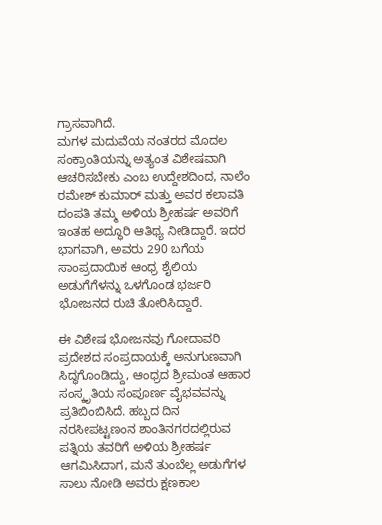ಗ್ರಾಸವಾಗಿದೆ.
ಮಗಳ ಮದುವೆಯ ನಂತರದ ಮೊದಲ ಸಂಕ್ರಾಂತಿಯನ್ನು ಅತ್ಯಂತ ವಿಶೇಷವಾಗಿ ಆಚರಿಸಬೇಕು ಎಂಬ ಉದ್ದೇಶದಿಂದ, ನಾಲೆಂ ರಮೇಶ್ ಕುಮಾರ್ ಮತ್ತು ಅವರ ಕಲಾವತಿ ದಂಪತಿ ತಮ್ಮ ಅಳಿಯ ಶ್ರೀಹರ್ಷ ಅವರಿಗೆ ಇಂತಹ ಅದ್ಧೂರಿ ಆತಿಥ್ಯ ನೀಡಿದ್ದಾರೆ. ಇದರ ಭಾಗವಾಗಿ, ಅವರು 290 ಬಗೆಯ ಸಾಂಪ್ರದಾಯಿಕ ಆಂಧ್ರ ಶೈಲಿಯ ಅಡುಗೆಗೆಳನ್ನು ಒಳಗೊಂಡ ಭರ್ಜರಿ ಭೋಜನದ ರುಚಿ ತೋರಿಸಿದ್ದಾರೆ.

ಈ ವಿಶೇಷ ಭೋಜನವು ಗೋದಾವರಿ ಪ್ರದೇಶದ ಸಂಪ್ರದಾಯಕ್ಕೆ ಅನುಗುಣವಾಗಿ ಸಿದ್ಧಗೊಂಡಿದ್ದು, ಆಂಧ್ರದ ಶ್ರೀಮಂತ ಆಹಾರ ಸಂಸ್ಕೃತಿಯ ಸಂಪೂರ್ಣ ವೈಭವವನ್ನು ಪ್ರತಿಬಿಂಬಿಸಿದೆ. ಹಬ್ಬದ ದಿನ ನರಸೀಪಟ್ಟಣಂನ ಶಾಂತಿನಗರದಲ್ಲಿರುವ ಪತ್ನಿಯ ತವರಿಗೆ ಅಳಿಯ ಶ್ರೀಹರ್ಷ ಆಗಮಿಸಿದಾಗ, ಮನೆ ತುಂಬೆಲ್ಲ ಅಡುಗೆಗಳ ಸಾಲು ನೋಡಿ ಅವರು ಕ್ಷಣಕಾಲ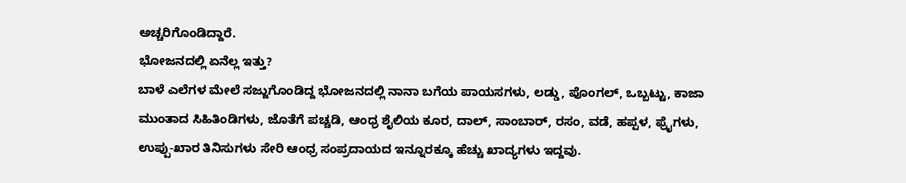ಅಚ್ಚರಿಗೊಂಡಿದ್ದಾರೆ.
ಭೋಜನದಲ್ಲಿ ಏನೆಲ್ಲ ಇತ್ತು?
ಬಾಳೆ ಎಲೆಗಳ ಮೇಲೆ ಸಜ್ಜುಗೊಂಡಿದ್ದ ಭೋಜನದಲ್ಲಿ ನಾನಾ ಬಗೆಯ ಪಾಯಸಗಳು, ಲಡ್ಡು, ಪೊಂಗಲ್, ಒಬ್ಬಟ್ಟು, ಕಾಜಾ ಮುಂತಾದ ಸಿಹಿತಿಂಡಿಗಳು, ಜೊತೆಗೆ ಪಚ್ಚಡಿ, ಆಂಧ್ರ ಶೈಲಿಯ ಕೂರ, ದಾಲ್, ಸಾಂಬಾರ್, ರಸಂ, ವಡೆ, ಹಪ್ಪಳ, ಫ್ರೈಗಳು, ಉಪ್ಪು-ಖಾರ ತಿನಿಸುಗಳು ಸೇರಿ ಆಂಧ್ರ ಸಂಪ್ರದಾಯದ ಇನ್ನೂರಕ್ಕೂ ಹೆಚ್ಚು ಖಾದ್ಯಗಳು ಇದ್ದವು.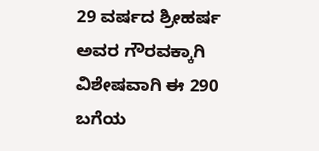29 ವರ್ಷದ ಶ್ರೀಹರ್ಷ ಅವರ ಗೌರವಕ್ಕಾಗಿ ವಿಶೇಷವಾಗಿ ಈ 290 ಬಗೆಯ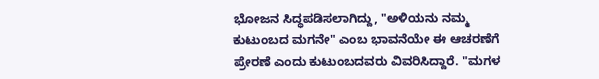ಭೋಜನ ಸಿದ್ಧಪಡಿಸಲಾಗಿದ್ದು, "ಅಳಿಯನು ನಮ್ಮ ಕುಟುಂಬದ ಮಗನೇ" ಎಂಬ ಭಾವನೆಯೇ ಈ ಆಚರಣೆಗೆ ಪ್ರೇರಣೆ ಎಂದು ಕುಟುಂಬದವರು ವಿವರಿಸಿದ್ದಾರೆ. "ಮಗಳ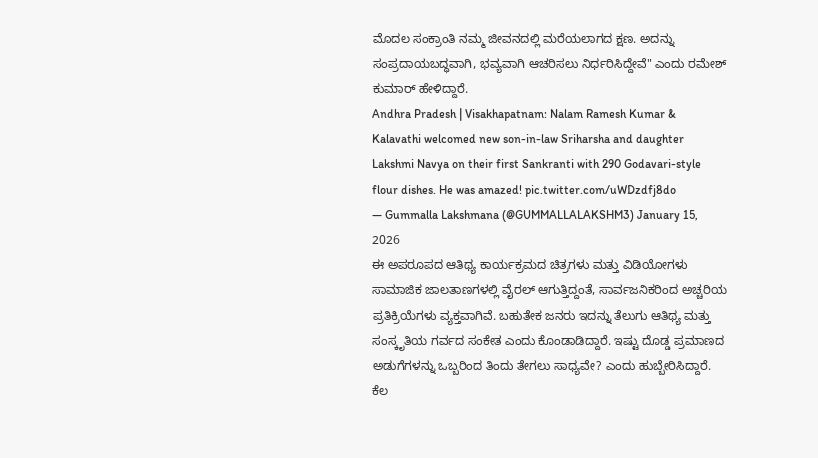ಮೊದಲ ಸಂಕ್ರಾಂತಿ ನಮ್ಮ ಜೀವನದಲ್ಲಿ ಮರೆಯಲಾಗದ ಕ್ಷಣ. ಅದನ್ನು ಸಂಪ್ರದಾಯಬದ್ಧವಾಗಿ, ಭವ್ಯವಾಗಿ ಆಚರಿಸಲು ನಿರ್ಧರಿಸಿದ್ದೇವೆ" ಎಂದು ರಮೇಶ್ ಕುಮಾರ್ ಹೇಳಿದ್ದಾರೆ.
Andhra Pradesh | Visakhapatnam: Nalam Ramesh Kumar & Kalavathi welcomed new son-in-law Sriharsha and daughter Lakshmi Navya on their first Sankranti with 290 Godavari-style flour dishes. He was amazed! pic.twitter.com/uWDzdfj8do
— Gummalla Lakshmana (@GUMMALLALAKSHM3) January 15, 2026
ಈ ಅಪರೂಪದ ಆತಿಥ್ಯ ಕಾರ್ಯಕ್ರಮದ ಚಿತ್ರಗಳು ಮತ್ತು ವಿಡಿಯೋಗಳು ಸಾಮಾಜಿಕ ಜಾಲತಾಣಗಳಲ್ಲಿ ವೈರಲ್ ಆಗುತ್ತಿದ್ದಂತೆ, ಸಾರ್ವಜನಿಕರಿಂದ ಅಚ್ಚರಿಯ ಪ್ರತಿಕ್ರಿಯೆಗಳು ವ್ಯಕ್ತವಾಗಿವೆ. ಬಹುತೇಕ ಜನರು ಇದನ್ನು ತೆಲುಗು ಆತಿಥ್ಯ ಮತ್ತು ಸಂಸ್ಕೃತಿಯ ಗರ್ವದ ಸಂಕೇತ ಎಂದು ಕೊಂಡಾಡಿದ್ದಾರೆ. ಇಷ್ಟು ದೊಡ್ಡ ಪ್ರಮಾಣದ ಅಡುಗೆಗಳನ್ನು ಒಬ್ಬರಿಂದ ತಿಂದು ತೇಗಲು ಸಾಧ್ಯವೇ? ಎಂದು ಹುಬ್ಬೇರಿಸಿದ್ದಾರೆ.
ಕೆಲ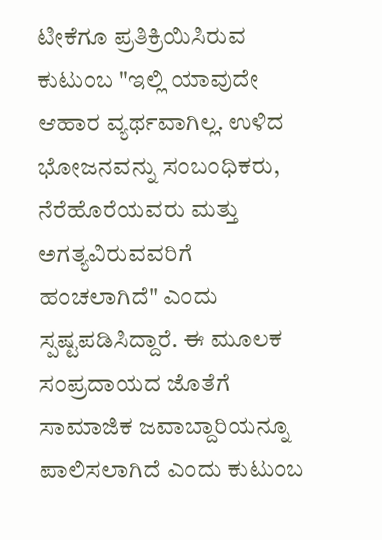ಟೀಕೆಗೂ ಪ್ರತಿಕ್ರಿಯಿಸಿರುವ ಕುಟುಂಬ "ಇಲ್ಲಿ ಯಾವುದೇ ಆಹಾರ ವ್ಯರ್ಥವಾಗಿಲ್ಲ. ಉಳಿದ ಭೋಜನವನ್ನು ಸಂಬಂಧಿಕರು, ನೆರೆಹೊರೆಯವರು ಮತ್ತು ಅಗತ್ಯವಿರುವವರಿಗೆ ಹಂಚಲಾಗಿದೆ" ಎಂದು ಸ್ಪಷ್ಟಪಡಿಸಿದ್ದಾರೆ. ಈ ಮೂಲಕ ಸಂಪ್ರದಾಯದ ಜೊತೆಗೆ ಸಾಮಾಜಿಕ ಜವಾಬ್ದಾರಿಯನ್ನೂ ಪಾಲಿಸಲಾಗಿದೆ ಎಂದು ಕುಟುಂಬ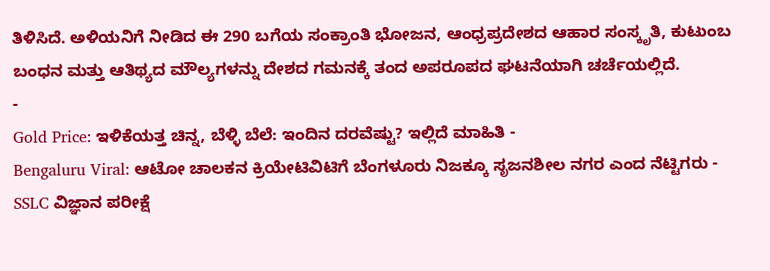ತಿಳಿಸಿದೆ. ಅಳಿಯನಿಗೆ ನೀಡಿದ ಈ 290 ಬಗೆಯ ಸಂಕ್ರಾಂತಿ ಭೋಜನ, ಆಂಧ್ರಪ್ರದೇಶದ ಆಹಾರ ಸಂಸ್ಕೃತಿ, ಕುಟುಂಬ ಬಂಧನ ಮತ್ತು ಆತಿಥ್ಯದ ಮೌಲ್ಯಗಳನ್ನು ದೇಶದ ಗಮನಕ್ಕೆ ತಂದ ಅಪರೂಪದ ಘಟನೆಯಾಗಿ ಚರ್ಚೆಯಲ್ಲಿದೆ.
-
Gold Price: ಇಳಿಕೆಯತ್ತ ಚಿನ್ನ, ಬೆಳ್ಳಿ ಬೆಲೆ: ಇಂದಿನ ದರವೆಷ್ಟು? ಇಲ್ಲಿದೆ ಮಾಹಿತಿ -
Bengaluru Viral: ಆಟೋ ಚಾಲಕನ ಕ್ರಿಯೇಟಿವಿಟಿಗೆ ಬೆಂಗಳೂರು ನಿಜಕ್ಕೂ ಸೃಜನಶೀಲ ನಗರ ಎಂದ ನೆಟ್ಟಿಗರು -
SSLC ವಿಜ್ಞಾನ ಪರೀಕ್ಷೆ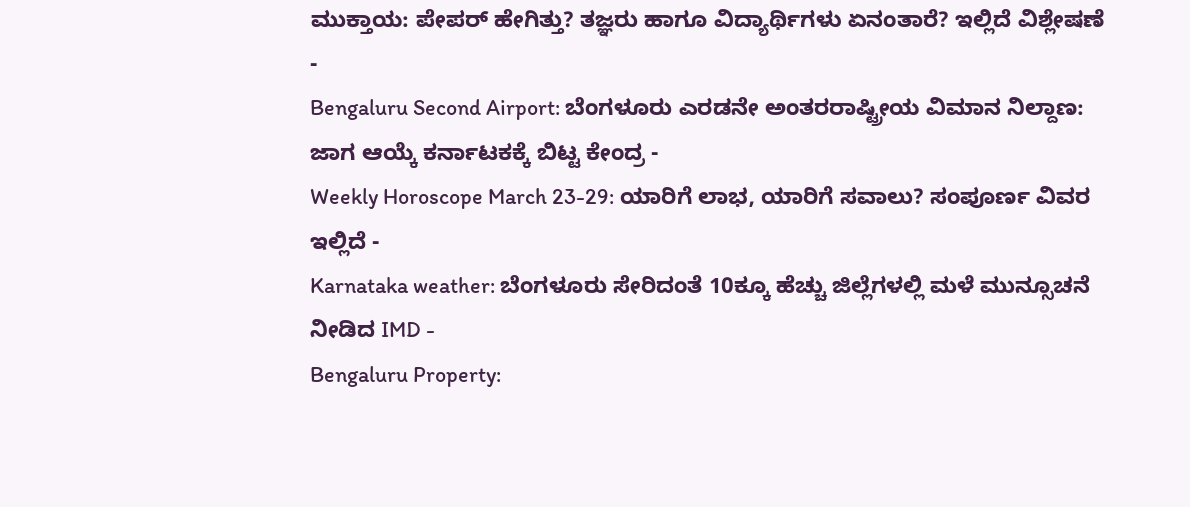ಮುಕ್ತಾಯ: ಪೇಪರ್ ಹೇಗಿತ್ತು? ತಜ್ಞರು ಹಾಗೂ ವಿದ್ಯಾರ್ಥಿಗಳು ಏನಂತಾರೆ? ಇಲ್ಲಿದೆ ವಿಶ್ಲೇಷಣೆ -
Bengaluru Second Airport: ಬೆಂಗಳೂರು ಎರಡನೇ ಅಂತರರಾಷ್ಟ್ರೀಯ ವಿಮಾನ ನಿಲ್ದಾಣ: ಜಾಗ ಆಯ್ಕೆ ಕರ್ನಾಟಕಕ್ಕೆ ಬಿಟ್ಟ ಕೇಂದ್ರ -
Weekly Horoscope March 23-29: ಯಾರಿಗೆ ಲಾಭ, ಯಾರಿಗೆ ಸವಾಲು? ಸಂಪೂರ್ಣ ವಿವರ ಇಲ್ಲಿದೆ -
Karnataka weather: ಬೆಂಗಳೂರು ಸೇರಿದಂತೆ 10ಕ್ಕೂ ಹೆಚ್ಚು ಜಿಲ್ಲೆಗಳಲ್ಲಿ ಮಳೆ ಮುನ್ಸೂಚನೆ ನೀಡಿದ IMD -
Bengaluru Property: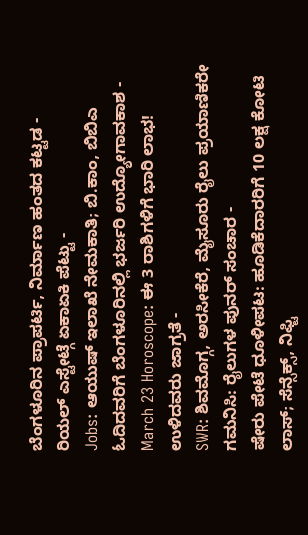ಬೆಂಗಳೂರಿನ ಪ್ರಾಪರ್ಟಿ, ನಿರ್ಮಾಣ ಹಂತದ ಕಟ್ಟಡ - ರಿಯಲ್ ಎಸ್ಟೇಟ್ಗೆ ಏಕಾಏಕಿ ಪೆಟ್ಟು -
Jobs: ಆಯುಷ್ ಇಲಾಖೆ ನೇಮಕಾತಿ; ಬಿ.ಕಾಂ, ಬಿಬಿಎ ಓದಿದವರಿಗೆ ಬೆಂಗಳೂರಿನಲ್ಲಿ ಭರ್ಜರಿ ಉದ್ಯೋಗಾವಕಾಶ -
March 23 Horoscope: ಈ 3 ರಾಶಿಗಳಿಗೆ ಭಾರಿ ಲಾಭ! ಉಳಿದವರು ಜಾಗ್ರತೆ -
SWR: ಶಿವಮೊಗ್ಗ, ಅರಸೀಕೆರೆ, ಮೈಸೂರು ರೈಲು ಪ್ರಯಾಣಿಕರೇ ಗಮನಿಸಿ: ರೈಲುಗಳ ಪುನರ್ ಸಂಚಾರ -
ಷೇರು ಪೇಟೆ ಧೂಳೀಪಟ: ಹೂಡಿಕೆದಾರರಿಗೆ 10 ಲಕ್ಷ ಕೋಟಿ ಲಾಸ್; ಸೆನ್ಸೆಕ್ಸ್, ನಿಫ್ಟಿ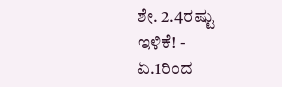ಶೇ. 2.4ರಷ್ಟು ಇಳಿಕೆ! -
ಏ.1ರಿಂದ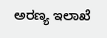ಅರಣ್ಯ ಇಲಾಖೆ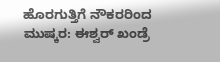ಹೊರಗುತ್ತಿಗೆ ನೌಕರರಿಂದ ಮುಷ್ಕರ: ಈಶ್ವರ್ ಖಂಡ್ರೆ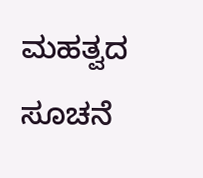ಮಹತ್ವದ ಸೂಚನೆ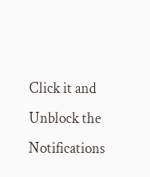Click it and Unblock the Notifications